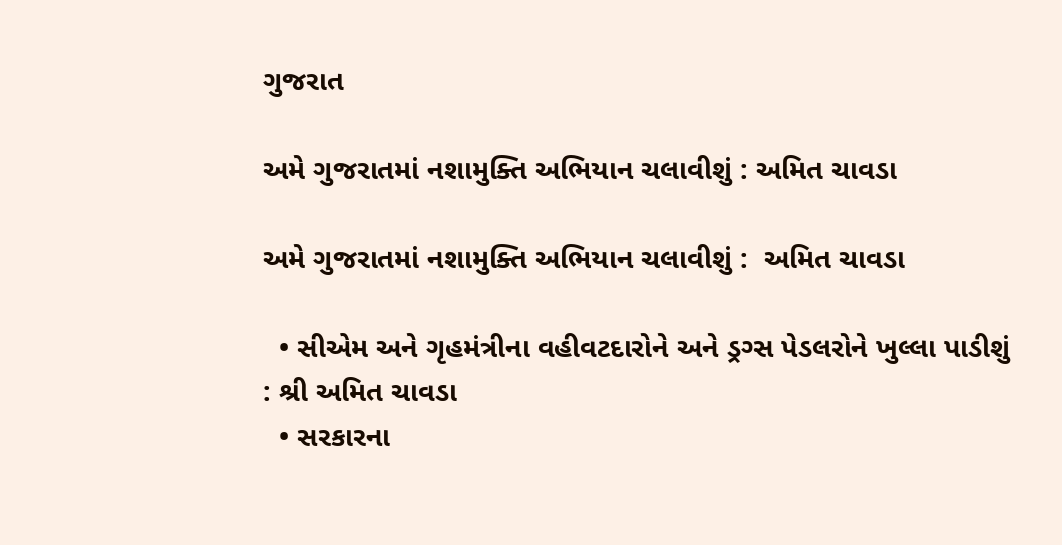ગુજરાત

અમે ગુજરાતમાં નશામુક્તિ અભિયાન ચલાવીશું : અમિત ચાવડા

અમે ગુજરાતમાં નશામુક્તિ અભિયાન ચલાવીશું :  અમિત ચાવડા

  • સીએમ અને ગૃહમંત્રીના વહીવટદારોને અને ડ્રગ્સ પેડલરોને ખુલ્લા પાડીશું : શ્રી અમિત ચાવડા
  • સરકારના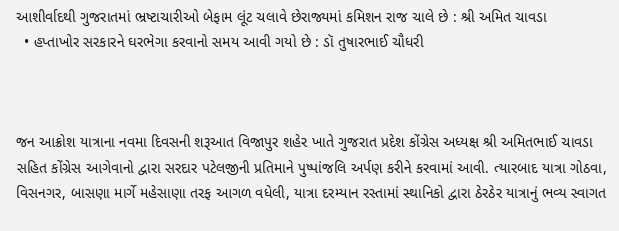આશીર્વાદથી ગુજરાતમાં ભ્રષ્ટાચારીઓ બેફામ લૂંટ ચલાવે છેરાજ્યમાં કમિશન રાજ ચાલે છે : શ્રી અમિત ચાવડા
  • હપ્તાખોર સરકારને ઘરભેગા કરવાનો સમય આવી ગયો છે : ડૉ તુષારભાઈ ચૌધરી



જન આક્રોશ યાત્રાના નવમા દિવસની શરૂઆત વિજાપુર શહેર ખાતે ગુજરાત પ્રદેશ કોંગ્રેસ અધ્યક્ષ શ્રી અમિતભાઈ ચાવડા સહિત કોંગ્રેસ આગેવાનો દ્વારા સરદાર પટેલજીની પ્રતિમાને પુષ્પાંજલિ અર્પણ કરીને કરવામાં આવી. ત્યારબાદ યાત્રા ગોઠવા, વિસનગર, બાસણા માર્ગે મહેસાણા તરફ આગળ વધેલી, યાત્રા દરમ્યાન રસ્તામાં સ્થાનિકો દ્વારા ઠેરઠેર યાત્રાનું ભવ્ય સ્વાગત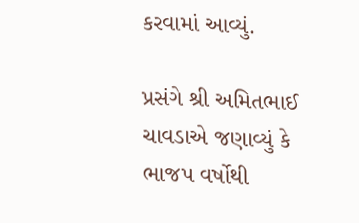કરવામાં આવ્યું.

પ્રસંગે શ્રી અમિતભાઈ ચાવડાએ જણાવ્યું કે ભાજપ વર્ષોથી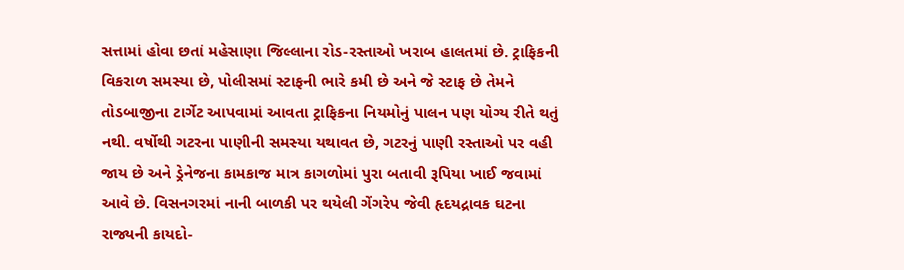સત્તામાં હોવા છતાં મહેસાણા જિલ્લાના રોડ-રસ્તાઓ ખરાબ હાલતમાં છે. ટ્રાફિકની વિકરાળ સમસ્યા છે, પોલીસમાં સ્ટાફની ભારે કમી છે અને જે સ્ટાફ છે તેમને તોડબાજીના ટાર્ગેટ આપવામાં આવતા ટ્રાફિકના નિયમોનું પાલન પણ યોગ્ય રીતે થતું નથી. વર્ષોથી ગટરના પાણીની સમસ્યા યથાવત છે, ગટરનું પાણી રસ્તાઓ પર વહી જાય છે અને ડ્રેનેજના કામકાજ માત્ર કાગળોમાં પુરા બતાવી રૂપિયા ખાઈ જવામાં આવે છે. વિસનગરમાં નાની બાળકી પર થયેલી ગેંગરેપ જેવી હૃદયદ્રાવક ઘટના રાજ્યની કાયદો-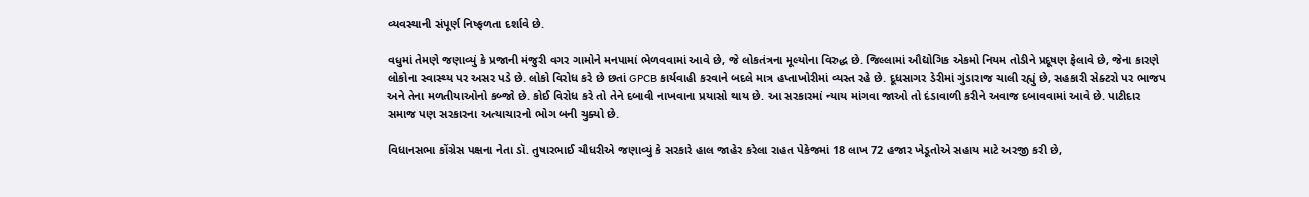વ્યવસ્થાની સંપૂર્ણ નિષ્ફળતા દર્શાવે છે.

વધુમાં તેમણે જણાવ્યું કે પ્રજાની મંજુરી વગર ગામોને મનપામાં ભેળવવામાં આવે છે, જે લોકતંત્રના મૂલ્યોના વિરુદ્ધ છે. જિલ્લામાં ઔદ્યોગિક એકમો નિયમ તોડીને પ્રદૂષણ ફેલાવે છે, જેના કારણે લોકોના સ્વાસ્થ્ય પર અસર પડે છે. લોકો વિરોધ કરે છે છતાં GPCB કાર્યવાહી કરવાને બદલે માત્ર હપ્તાખોરીમાં વ્યસ્ત રહે છે. દૂધસાગર ડેરીમાં ગુંડારાજ ચાલી રહ્યું છે, સહકારી સેક્ટરો પર ભાજપ અને તેના મળતીયાઓનો કબ્જો છે. કોઈ વિરોધ કરે તો તેને દબાવી નાખવાના પ્રયાસો થાય છે. આ સરકારમાં ન્યાય માંગવા જાઓ તો દંડાવાળી કરીને અવાજ દબાવવામાં આવે છે. પાટીદાર સમાજ પણ સરકારના અત્યાચારનો ભોગ બની ચુક્યો છે.

વિધાનસભા કોંગ્રેસ પક્ષના નેતા ડૉ. તુષારભાઈ ચૌધરીએ જણાવ્યું કે સરકારે હાલ જાહેર કરેલા રાહત પેકેજમાં 18 લાખ 72 હજાર ખેડૂતોએ સહાય માટે અરજી કરી છે,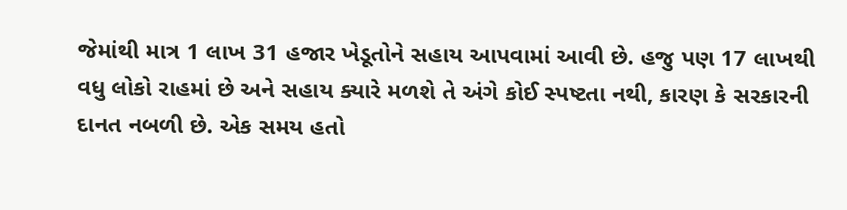જેમાંથી માત્ર 1 લાખ 31 હજાર ખેડૂતોને સહાય આપવામાં આવી છે. હજુ પણ 17 લાખથી વધુ લોકો રાહમાં છે અને સહાય ક્યારે મળશે તે અંગે કોઈ સ્પષ્ટતા નથી, કારણ કે સરકારની દાનત નબળી છે. એક સમય હતો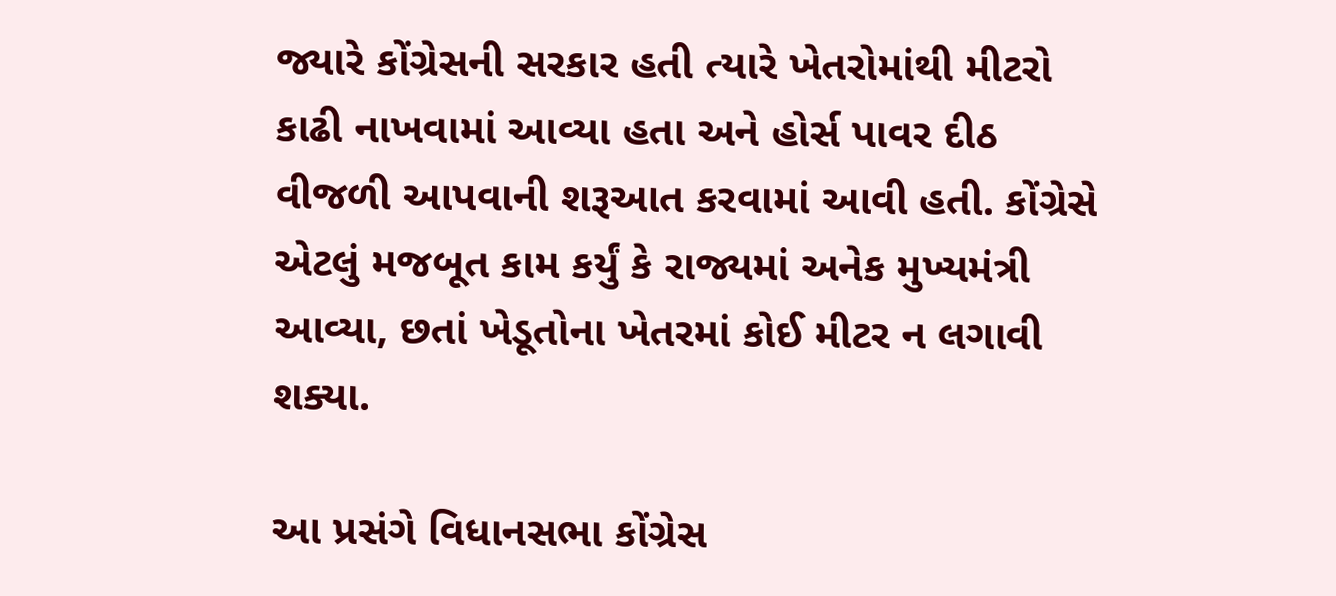જ્યારે કોંગ્રેસની સરકાર હતી ત્યારે ખેતરોમાંથી મીટરો કાઢી નાખવામાં આવ્યા હતા અને હોર્સ પાવર દીઠ વીજળી આપવાની શરૂઆત કરવામાં આવી હતી. કોંગ્રેસે એટલું મજબૂત કામ કર્યું કે રાજ્યમાં અનેક મુખ્યમંત્રી આવ્યા, છતાં ખેડૂતોના ખેતરમાં કોઈ મીટર ન લગાવી શક્યા.

આ પ્રસંગે વિધાનસભા કોંગ્રેસ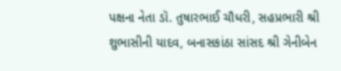પક્ષના નેતા ડૉ. તુષારભાઈ ચૌધરી, સહપ્રભારી શ્રી શુભાસીની યાદવ, બનાસકાંઠા સાંસદ શ્રી ગેનીબેન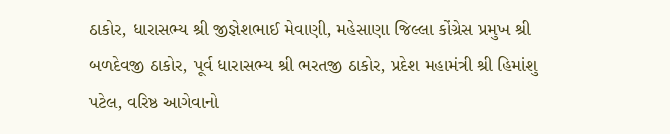ઠાકોર, ધારાસભ્ય શ્રી જીજ્ઞેશભાઈ મેવાણી, મહેસાણા જિલ્લા કોંગ્રેસ પ્રમુખ શ્રી બળદેવજી ઠાકોર, પૂર્વ ધારાસભ્ય શ્રી ભરતજી ઠાકોર, પ્રદેશ મહામંત્રી શ્રી હિમાંશુ પટેલ, વરિષ્ઠ આગેવાનો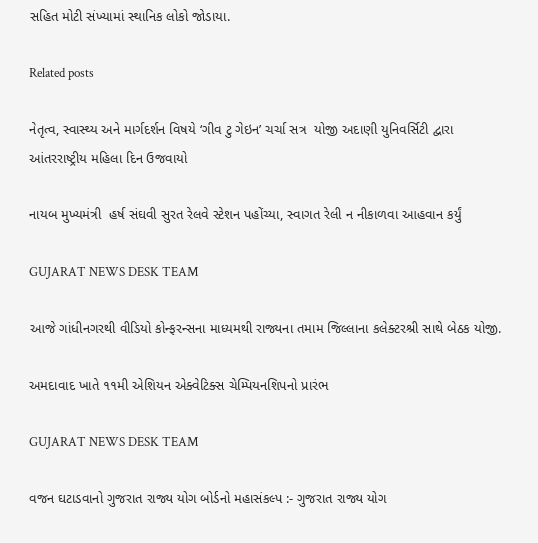સહિત મોટી સંખ્યામાં સ્થાનિક લોકો જોડાયા.

Related posts

નેતૃત્વ, સ્વાસ્થ્ય અને માર્ગદર્શન વિષયે ‘ગીવ ટુ ગેઇન’ ચર્ચા સત્ર  યોજી અદાણી યુનિવર્સિટી દ્વારા આંતરરાષ્ટ્રીય મહિલા દિન ઉજવાયો

નાયબ મુખ્યમંત્રી  હર્ષ સંઘવી સુરત રેલવે સ્ટેશન પહોંચ્યા, સ્વાગત રેલી ન નીકાળવા આહવાન કર્યું

GUJARAT NEWS DESK TEAM

આજે ગાંધીનગરથી વીડિયો કોન્ફરન્સના માધ્યમથી રાજ્યના તમામ જિલ્લાના કલેક્ટરશ્રી સાથે બેઠક યોજી.

અમદાવાદ ખાતે ૧૧મી એશિયન એક્વેટિક્સ ચેમ્પિયનશિપનો પ્રારંભ

GUJARAT NEWS DESK TEAM

વજન ઘટાડવાનો ગુજરાત રાજ્ય યોગ બોર્ડનો મહાસંકલ્પ :- ગુજરાત રાજ્ય યોગ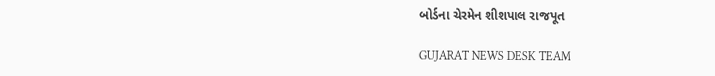બોર્ડના ચેરમેન શીશપાલ રાજપૂત

GUJARAT NEWS DESK TEAM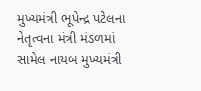મુખ્યમંત્રી ભૂપેન્દ્ર પટેલના નેતૃત્વના મંત્રી મંડળમાં સામેલ નાયબ મુખ્યમંત્રી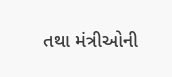તથા મંત્રીઓની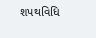શપથવિધિ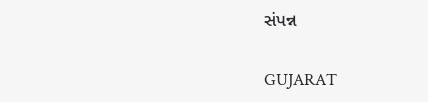સંપન્ન

GUJARAT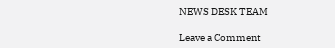NEWS DESK TEAM

Leave a Comment